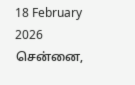18 February 2026 சென்னை,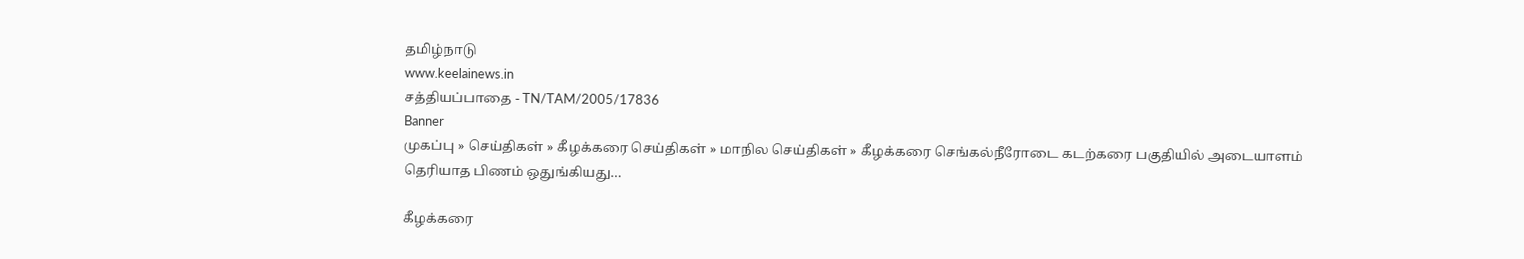தமிழ்நாடு
www.keelainews.in
சத்தியப்பாதை - TN/TAM/2005/17836
Banner
முகப்பு » செய்திகள் » கீழக்கரை செய்திகள் » மாநில செய்திகள் » கீழக்கரை செங்கல்நீரோடை கடற்கரை பகுதியில் அடையாளம் தெரியாத பிணம் ஒதுங்கியது…

கீழக்கரை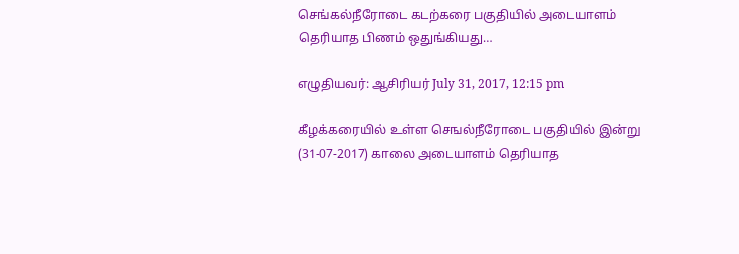செங்கல்நீரோடை கடற்கரை பகுதியில் அடையாளம் தெரியாத பிணம் ஒதுங்கியது…

எழுதியவர்: ஆசிரியர் July 31, 2017, 12:15 pm

கீழக்கரையில் உள்ள செஙல்நீரோடை பகுதியில் இன்று (31-07-2017) காலை அடையாளம் தெரியாத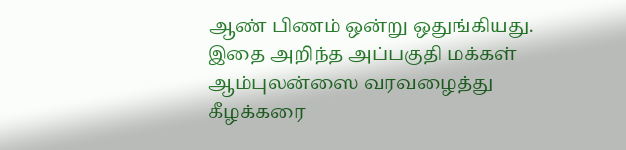ஆண் பிணம் ஒன்று ஒதுங்கியது. இதை அறிந்த அப்பகுதி மக்கள் ஆம்புலன்ஸை வரவழைத்து கீழக்கரை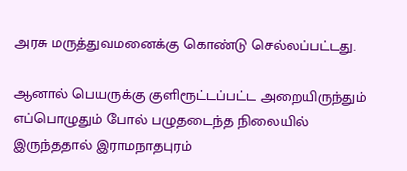அரசு மருத்துவமனைக்கு கொண்டு செல்லப்பட்டது.

ஆனால் பெயருக்கு குளிரூட்டப்பட்ட அறையிருந்தும் எப்பொழுதும் போல் பழுதடைந்த நிலையில் இருந்ததால் இராமநாதபுரம்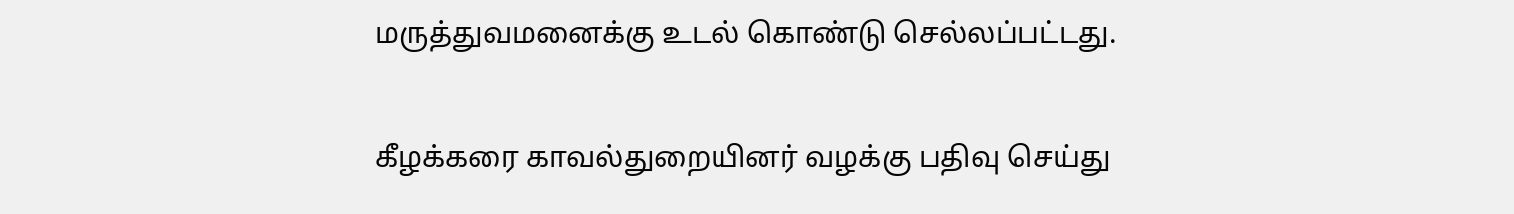மருத்துவமனைக்கு உடல் கொண்டு செல்லப்பட்டது.

கீழக்கரை காவல்துறையினர் வழக்கு பதிவு செய்து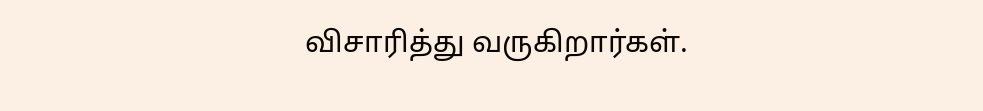விசாரித்து வருகிறார்கள்.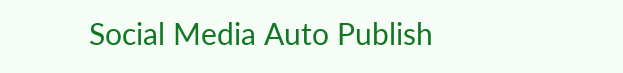Social Media Auto Publish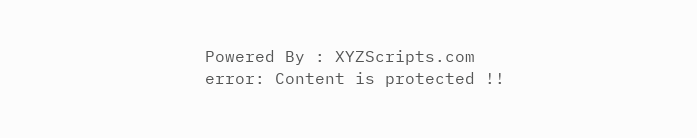Powered By : XYZScripts.com
error: Content is protected !!